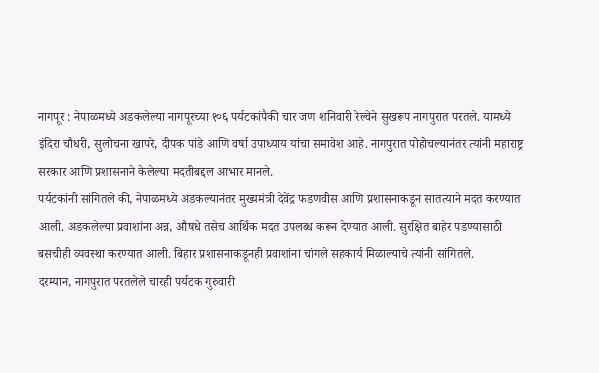नागपूर : नेपाळमध्ये अडकलेल्या नागपूरच्या १०६ पर्यटकांपैकी चार जण शनिवारी रेल्वेने सुखरूप नागपुरात परतले. यामध्ये इंदिरा चौधरी, सुलोचना खापरे, दीपक पांडे आणि वर्षा उपाध्याय यांचा समावेश आहे. नागपुरात पोहोचल्यानंतर त्यांनी महाराष्ट्र सरकार आणि प्रशासनाने केलेल्या मदतीबद्दल आभार मानले.
पर्यटकांनी सांगितले की, नेपाळमध्ये अडकल्यानंतर मुख्यमंत्री देवेंद्र फडणवीस आणि प्रशासनाकडून सातत्याने मदत करण्यात आली. अडकलेल्या प्रवाशांना अन्न, औषधे तसेच आर्थिक मदत उपलब्ध करून देण्यात आली. सुरक्षित बाहेर पडण्यासाठी बसचीही व्यवस्था करण्यात आली. बिहार प्रशासनाकडूनही प्रवाशांना चांगले सहकार्य मिळाल्याचे त्यांनी सांगितले.
दरम्यान, नागपुरात परतलेले चारही पर्यटक गुरुवारी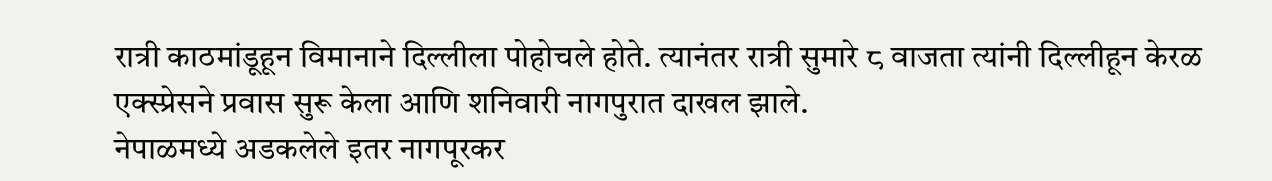रात्री काठमांडूहून विमानाने दिल्लीला पोहोचले होते. त्यानंतर रात्री सुमारे ८ वाजता त्यांनी दिल्लीहून केरळ एक्स्प्रेसने प्रवास सुरू केला आणि शनिवारी नागपुरात दाखल झाले.
नेपाळमध्ये अडकलेले इतर नागपूरकर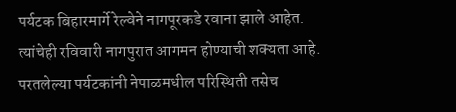पर्यटक बिहारमार्गे रेल्वेने नागपूरकडे रवाना झाले आहेत. त्यांचेही रविवारी नागपुरात आगमन होण्याची शक्यता आहे. परतलेल्या पर्यटकांनी नेपाळमधील परिस्थिती तसेच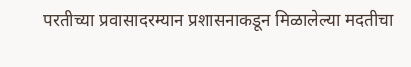परतीच्या प्रवासादरम्यान प्रशासनाकडून मिळालेल्या मदतीचा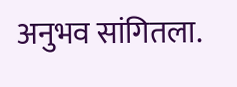अनुभव सांगितला.